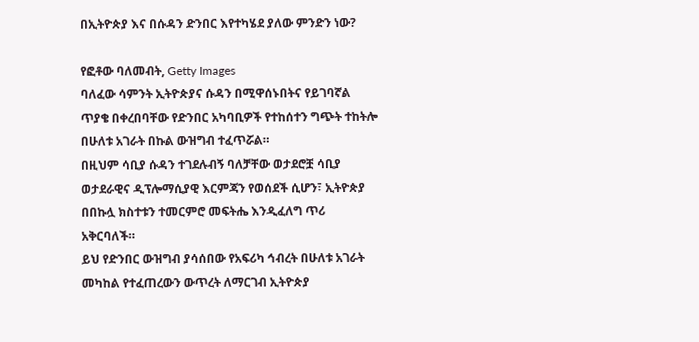በኢትዮጵያ እና በሱዳን ድንበር እየተካሄደ ያለው ምንድን ነው?

የፎቶው ባለመብት, Getty Images
ባለፈው ሳምንት ኢትዮጵያና ሱዳን በሚዋሰኑበትና የይገባኛል ጥያቄ በቀረበባቸው የድንበር አካባቢዎች የተከሰተን ግጭት ተከትሎ በሁለቱ አገራት በኩል ውዝግብ ተፈጥሯል።
በዚህም ሳቢያ ሱዳን ተገደሉብኝ ባለቻቸው ወታደሮቿ ሳቢያ ወታደራዊና ዲፕሎማሲያዊ እርምጃን የወሰደች ሲሆን፣ ኢትዮጵያ በበኩሏ ክስተቱን ተመርምሮ መፍትሔ እንዲፈለግ ጥሪ አቅርባለች።
ይህ የድንበር ውዝግብ ያሳሰበው የአፍሪካ ኅብረት በሁለቱ አገራት መካከል የተፈጠረውን ውጥረት ለማርገብ ኢትዮጵያ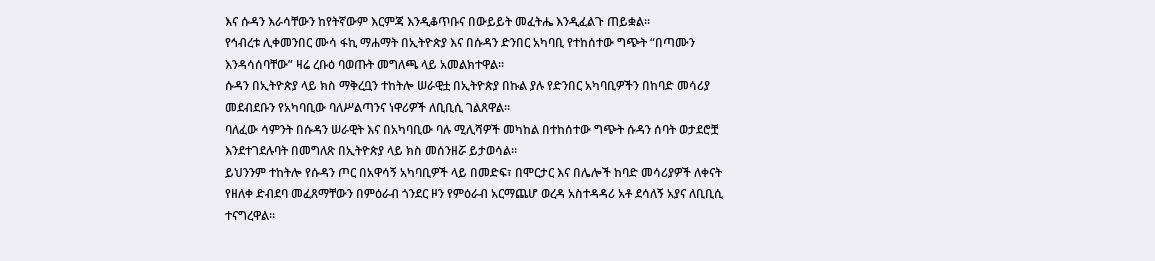እና ሱዳን እራሳቸውን ከየትኛውም እርምጃ እንዲቆጥቡና በውይይት መፈትሔ እንዲፈልጉ ጠይቋል።
የኅብረቱ ሊቀመንበር ሙሳ ፋኪ ማሐማት በኢትዮጵያ እና በሱዳን ድንበር አካባቢ የተከሰተው ግጭት “በጣሙን እንዳሳሰባቸው” ዛሬ ረቡዕ ባወጡት መግለጫ ላይ አመልክተዋል።
ሱዳን በኢትዮጵያ ላይ ክስ ማቅረቧን ተከትሎ ሠራዊቷ በኢትዮጵያ በኩል ያሉ የድንበር አካባቢዎችን በከባድ መሳሪያ መደብደቡን የአካባቢው ባለሥልጣንና ነዋሪዎች ለቢቢሲ ገልጸዋል።
ባለፈው ሳምንት በሱዳን ሠራዊት እና በአካባቢው ባሉ ሚሊሻዎች መካከል በተከሰተው ግጭት ሱዳን ሰባት ወታደሮቿ እንደተገደሉባት በመግለጽ በኢትዮጵያ ላይ ክስ መሰንዘሯ ይታወሳል።
ይህንንም ተከትሎ የሱዳን ጦር በአዋሳኝ አካባቢዎች ላይ በመድፍ፣ በሞርታር እና በሌሎች ከባድ መሳሪያዎች ለቀናት የዘለቀ ድብደባ መፈጸማቸውን በምዕራብ ጎንደር ዞን የምዕራብ አርማጨሆ ወረዳ አስተዳዳሪ አቶ ደሳለኝ አያና ለቢቢሲ ተናግረዋል።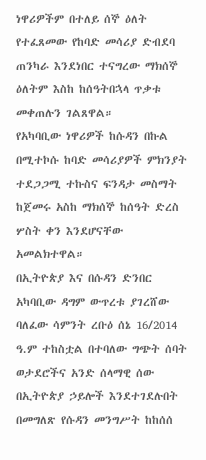ነዋሪዎችም በተለይ ሰኞ ዕለት የተፈጸመው የከባድ መሳሪያ ድብደባ ጠንካራ እንደነበር ተናግረው ማክሰኞ ዕለትም እስከ ከሰዓትበኋላ ጥቃቱ መቀጠሉን ገልጸዋል።
የአካባቢው ነዋሪዎች ከሱዳን በኩል በሚተኮሱ ከባድ መሳሪያዎች ምክንያት ተደጋጋሚ ተኩስና ፍንዳታ መስማት ከጀመሩ አስከ ማክሰኞ ከሰዓት ድረስ ሦስት ቀን እንደሆናቸው አመልክተዋል።
በኢትዮጵያ እና በሱዳን ድንበር አካባቢው ዳግም ውጥረቱ ያገረሸው ባለፈው ሳምንት ረቡዕ ሰኔ 16/2014 ዓ.ም ተከስቷል በተባለው ግጭት ሰባት ወታደሮችና አንድ ሰላማዊ ሰው በኢትዮጵያ ኃይሎች እንደተገደሉበት በመግለጽ የሱዳን መንግሥት ከከሰሰ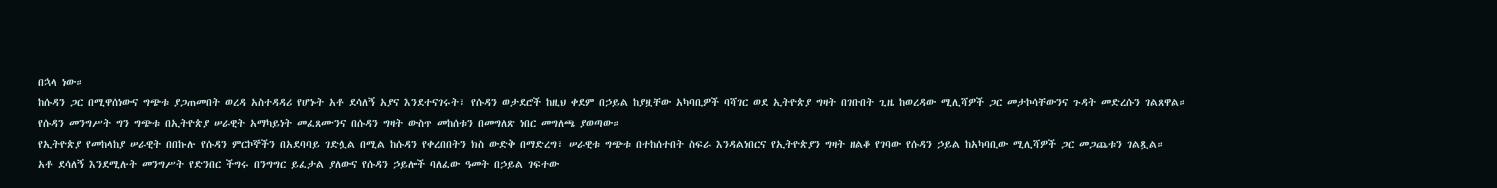በኋላ ነው።
ከሱዳን ጋር በሚዋሰነውና ግጭቱ ያጋጠመበት ወረዳ አስተዳዳሪ የሆኑት አቶ ደሳለኝ አያና እንደተናገሩት፣ የሱዳን ወታደሮች ከዚህ ቀደም በኃይል ከያዟቸው አካባቢዎች ባሻገር ወደ ኢትዮጵያ ግዛት በገቡበት ጊዜ ከወረዳው ሚሊሻዎች ጋር መታኮሳቸውንና ጉዳት መድረሱን ገልጸዋል።
የሱዳን መንግሥት ግን ግጭቱ በኢትዮጵያ ሠራዊት አማካይነት መፈጸሙንና በሱዳን ግዛት ውስጥ መከሰቱን በመግለጽ ነበር መግለጫ ያወጣው።
የኢትዮጵያ የመከላከያ ሠራዊት በበኩሉ የሱዳን ምርኮኞችን በአደባባይ ገድሏል በሚል ከሱዳን የቀረበበትን ክስ ውድቅ በማድረግ፣ ሠራዊቱ ግጭቱ በተከሰተበት ስፍራ እንዳልነበርና የኢትዮጵያን ግዛት ዘልቆ የገባው የሱዳን ኃይል ከአካባቢው ሚሊሻዎች ጋር መጋጨቱን ገልጿል።
አቶ ደሳለኝ እንደሚሉት መንግሥት የድንበር ችግሩ በንግግር ይፈታል ያለውና የሱዳን ኃይሎች ባለፈው ዓመት በኃይል ገፍተው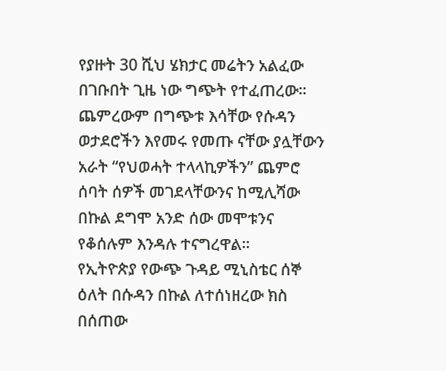የያዙት 30 ሺህ ሄክታር መሬትን አልፈው በገቡበት ጊዜ ነው ግጭት የተፈጠረው።
ጨምረውም በግጭቱ እሳቸው የሱዳን ወታደሮችን እየመሩ የመጡ ናቸው ያሏቸውን አራት “የህወሓት ተላላኪዎችን” ጨምሮ ሰባት ሰዎች መገደላቸውንና ከሚሊሻው በኩል ደግሞ አንድ ሰው መሞቱንና የቆሰሉም እንዳሉ ተናግረዋል።
የኢትዮጵያ የውጭ ጉዳይ ሚኒስቴር ሰኞ ዕለት በሱዳን በኩል ለተሰነዘረው ክስ በሰጠው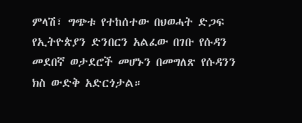ምላሽ፣ ግጭቱ የተከሰተው በህወሓት ድጋፍ የኢትዮጵያን ድንበርን አልፈው በገቡ የሱዳን መደበኛ ወታደሮች መሆኑን በመግለጽ የሱዳንን ክስ ውድቅ አድርጎታል።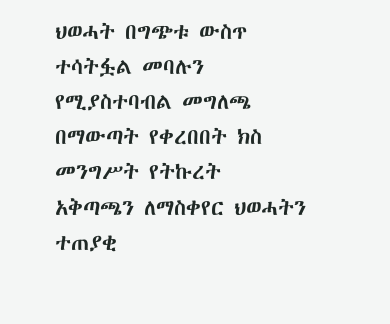ህወሓት በግጭቱ ውስጥ ተሳትፏል መባሉን የሚያስተባብል መግለጫ በማውጣት የቀረበበት ክስ መንግሥት የትኩረት አቅጣጫን ለማስቀየር ህወሓትን ተጠያቂ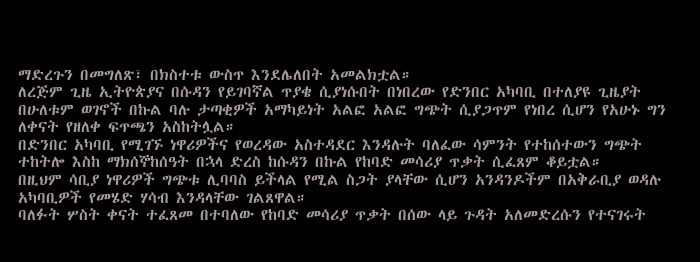ማድረጉን በመግለጽ፣ በክስተቱ ውስጥ እንደሌለበት አመልክቷል።
ለረጅም ጊዜ ኢትዮጵያና በሱዳን የይገባኛል ጥያቄ ሲያነሱበት በነበረው የድንበር አካባቢ በተለያዩ ጊዜያት በሁለቱም ወገኖች በኩል ባሉ ታጣቂዎች አማካይነት አልፎ አልፎ ግጭት ሲያጋጥም የነበረ ሲሆን የአሁኑ ግን ለቀናት የዘለቀ ፍጥጫን አስከትሏል።
በድንበር አካባቢ የሚገኙ ነዋሪዎችና የወረዳው አስተዳደር እንዳሉት ባለፈው ሳምንት የተከሰተውን ግጭት ተከትሎ እስከ ማክሰኞከሰዓት በኋላ ድረስ ከሱዳን በኩል የከባድ መሳሪያ ጥቃት ሲፈጸም ቆይቷል።
በዚህም ሳቢያ ነዋሪዎች ግጭቱ ሊባባስ ይችላል የሚል ስጋት ያላቸው ሲሆን አንዳንዶችም በአቅራቢያ ወዳሉ አካባቢዎች የመሄድ ሃሳብ እንዳላቸው ገልጸዋል።
ባለፉት ሦስት ቀናት ተፈጸመ በተባለው የከባድ መሳሪያ ጥቃት በሰው ላይ ጉዳት አለመድረሱን የተናገሩት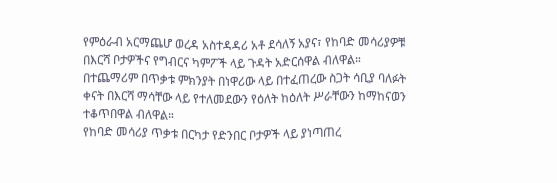የምዕራብ አርማጨሆ ወረዳ አስተዳዳሪ አቶ ደሳለኝ አያና፣ የከባድ መሳሪያዎቹ በእርሻ ቦታዎችና የግብርና ካምፖች ላይ ጉዳት አድርሰዋል ብለዋል።
በተጨማሪም በጥቃቱ ምክንያት በነዋሪው ላይ በተፈጠረው ስጋት ሳቢያ ባለፉት ቀናት በእርሻ ማሳቸው ላይ የተለመደውን የዕለት ከዕለት ሥራቸውን ከማከናወን ተቆጥበዋል ብለዋል።
የከባድ መሳሪያ ጥቃቱ በርካታ የድንበር ቦታዎች ላይ ያነጣጠረ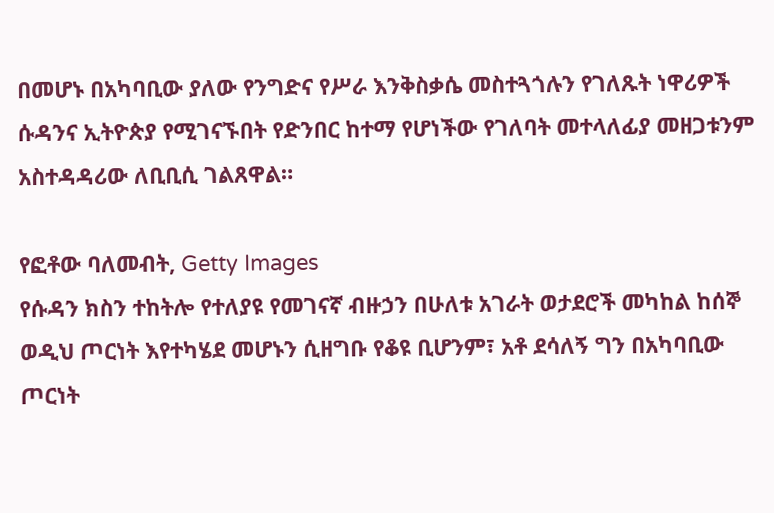በመሆኑ በአካባቢው ያለው የንግድና የሥራ እንቅስቃሴ መስተጓጎሉን የገለጹት ነዋሪዎች ሱዳንና ኢትዮጵያ የሚገናኙበት የድንበር ከተማ የሆነችው የገለባት መተላለፊያ መዘጋቱንም አስተዳዳሪው ለቢቢሲ ገልጸዋል።

የፎቶው ባለመብት, Getty Images
የሱዳን ክስን ተከትሎ የተለያዩ የመገናኛ ብዙኃን በሁለቱ አገራት ወታደሮች መካከል ከሰኞ ወዲህ ጦርነት እየተካሄደ መሆኑን ሲዘግቡ የቆዩ ቢሆንም፣ አቶ ደሳለኝ ግን በአካባቢው ጦርነት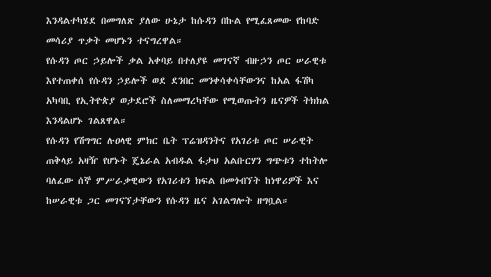እንዳልተካሄደ በመግለጽ ያለው ሁኔታ ከሱዳን በኩል የሚፈጸመው የከባድ መሳሪያ ጥቃት መሆኑን ተናግረዋል።
የሱዳን ጦር ኃይሎች ቃል አቀባይ በተለያዩ መገናኛ ብዙኃን ጦር ሠራዊቱ እየተጠቀሰ የሱዳን ኃይሎች ወደ ደንበር መንቀሳቀሳቸውንና ከአል ፋሽካ አካባቢ የኢትዮጵያ ወታደሮች ስለመማረካቸው የሚወጡትን ዜናዎች ትክክል እንዳልሆኑ ገልጸዋል።
የሱዳን የሽግግር ሉዐላዊ ምክር ቤት ፕሬዝዳንትና የአገሪቱ ጦር ሠራዊት ጠቅላይ አዛዥ የሆኑት ጄኔራል አብዱል ፋታህ አልቡርሃን ግጭቱን ተከትሎ ባለፈው ሰኞ ምሥራቃዊውን የአገሪቱን ክፍል በመጎብኘት ከነዋሪዎች እና ከሠራዊቱ ጋር መገናኘታቸውን የሱዳን ዜና አገልግሎት ዘግቧል።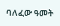ባለፈው ዓመት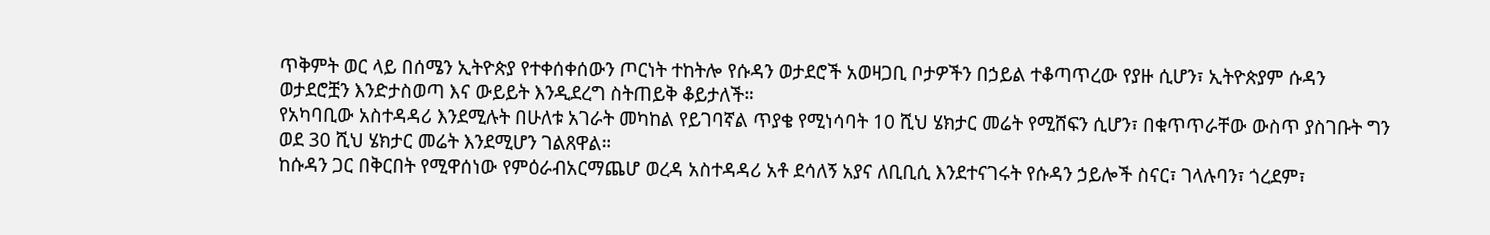ጥቅምት ወር ላይ በሰሜን ኢትዮጵያ የተቀሰቀሰውን ጦርነት ተከትሎ የሱዳን ወታደሮች አወዛጋቢ ቦታዎችን በኃይል ተቆጣጥረው የያዙ ሲሆን፣ ኢትዮጵያም ሱዳን ወታደሮቿን እንድታስወጣ እና ውይይት እንዲደረግ ስትጠይቅ ቆይታለች።
የአካባቢው አስተዳዳሪ እንደሚሉት በሁለቱ አገራት መካከል የይገባኛል ጥያቄ የሚነሳባት 10 ሺህ ሄክታር መሬት የሚሸፍን ሲሆን፣ በቁጥጥራቸው ውስጥ ያስገቡት ግን ወደ 30 ሺህ ሄክታር መሬት እንደሚሆን ገልጸዋል።
ከሱዳን ጋር በቅርበት የሚዋሰነው የምዕራብአርማጨሆ ወረዳ አስተዳዳሪ አቶ ደሳለኝ አያና ለቢቢሲ እንደተናገሩት የሱዳን ኃይሎች ስናር፣ ገላሉባን፣ ጎረደም፣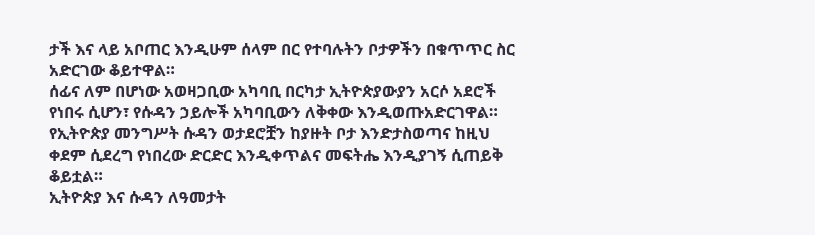ታች እና ላይ አቦጠር እንዲሁም ሰላም በር የተባሉትን ቦታዎችን በቁጥጥር ስር አድርገው ቆይተዋል።
ሰፊና ለም በሆነው አወዛጋቢው አካባቢ በርካታ ኢትዮጵያውያን አርሶ አደሮች የነበሩ ሲሆን፣ የሱዳን ኃይሎች አካባቢውን ለቅቀው እንዲወጡአድርገዋል።
የኢትዮጵያ መንግሥት ሱዳን ወታደሮቿን ከያዙት ቦታ እንድታስወጣና ከዚህ ቀደም ሲደረግ የነበረው ድርድር እንዲቀጥልና መፍትሔ እንዲያገኝ ሲጠይቅ ቆይቷል።
ኢትዮጵያ እና ሱዳን ለዓመታት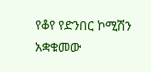የቆየ የድንበር ኮሚሽን አቋቁመው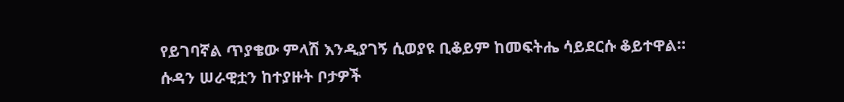የይገባኛል ጥያቄው ምላሽ እንዲያገኝ ሲወያዩ ቢቆይም ከመፍትሔ ሳይደርሱ ቆይተዋል።
ሱዳን ሠራዊቷን ከተያዙት ቦታዎች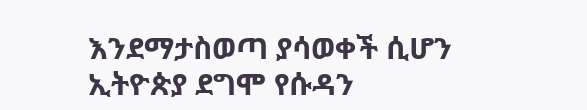እንደማታስወጣ ያሳወቀች ሲሆን ኢትዮጵያ ደግሞ የሱዳን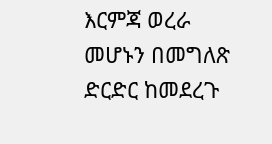እርምጃ ወረራ መሆኑን በመግለጽ ድርድር ከመደረጉ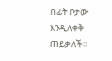በፊት ቦታው እንዲለቀቅ ጠይቃለች።